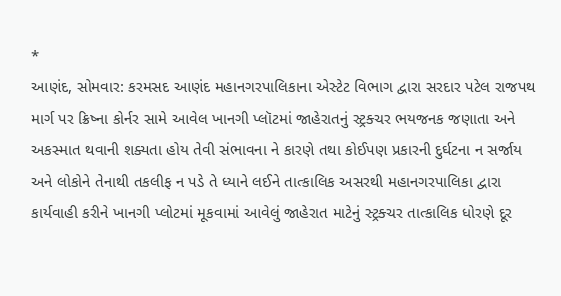*
આણંદ, સોમવાર: કરમસદ આણંદ મહાનગરપાલિકાના એસ્ટેટ વિભાગ દ્વારા સરદાર પટેલ રાજપથ માર્ગ પર ક્રિષ્ના કોર્નર સામે આવેલ ખાનગી પ્લૉટમાં જાહેરાતનું સ્ટ્રક્ચર ભયજનક જણાતા અને અકસ્માત થવાની શક્યતા હોય તેવી સંભાવના ને કારણે તથા કોઈપણ પ્રકારની દુર્ઘટના ન સર્જાય અને લોકોને તેનાથી તકલીફ ન પડે તે ધ્યાને લઈને તાત્કાલિક અસરથી મહાનગરપાલિકા દ્વારા કાર્યવાહી કરીને ખાનગી પ્લોટમાં મૂકવામાં આવેલું જાહેરાત માટેનું સ્ટ્રક્ચર તાત્કાલિક ધોરણે દૂર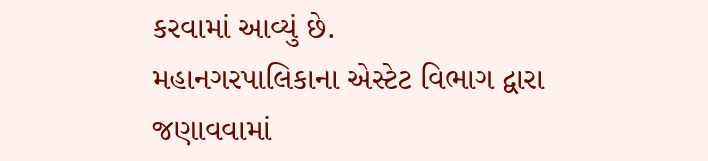કરવામાં આવ્યું છે.
મહાનગરપાલિકાના એસ્ટેટ વિભાગ દ્વારા જણાવવામાં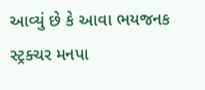આવ્યું છે કે આવા ભયજનક સ્ટ્રક્ચર મનપા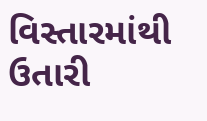વિસ્તારમાંથી ઉતારી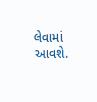લેવામાં આવશે.